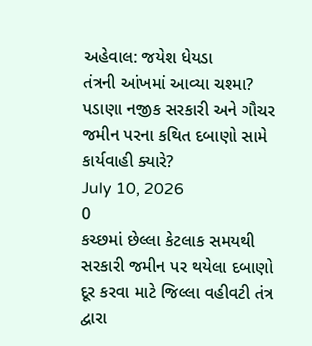અહેવાલ: જયેશ ધેયડા
તંત્રની આંખમાં આવ્યા ચશ્મા? પડાણા નજીક સરકારી અને ગૌચર જમીન પરના કથિત દબાણો સામે કાર્યવાહી ક્યારે?
July 10, 2026
0
કચ્છમાં છેલ્લા કેટલાક સમયથી સરકારી જમીન પર થયેલા દબાણો દૂર કરવા માટે જિલ્લા વહીવટી તંત્ર દ્વારા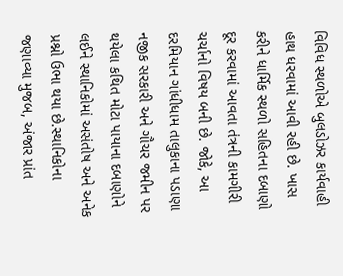વિવિધ સ્થળોએ બુલડોઝર કાર્યવાહી હાથ ધરવામાં આવી રહી છે. ખાસ કરીને ધાર્મિક સ્થળો સહિતના દબાણો દૂર કરવામાં આવતા તંત્રની કામગીરી ચર્ચાનો વિષય બની છે. જોકે, આ દરમિયાન ગાંધીધામ તાલુકાના પડાણા નજીક સરકારી અને ગૌચર જમીન પર થયેલા કથિત મોટા પાયાના દબાણોને લઈને સ્થાનિકોમાં અસંતોષ અને અનેક પ્રશ્નો ઉભા થયા છે.સ્થાનિકોના જણાવ્યા મુજબ, અંજાર પ્રાંત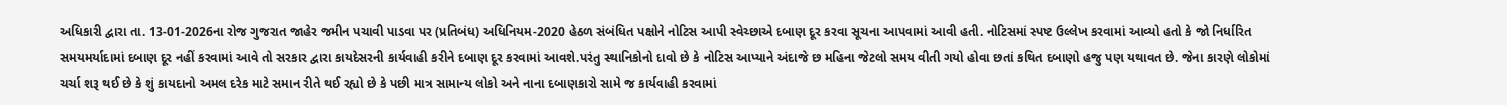અધિકારી દ્વારા તા. 13-01-2026ના રોજ ગુજરાત જાહેર જમીન પચાવી પાડવા પર (પ્રતિબંધ) અધિનિયમ-2020 હેઠળ સંબંધિત પક્ષોને નોટિસ આપી સ્વેચ્છાએ દબાણ દૂર કરવા સૂચના આપવામાં આવી હતી. નોટિસમાં સ્પષ્ટ ઉલ્લેખ કરવામાં આવ્યો હતો કે જો નિર્ધારિત સમયમર્યાદામાં દબાણ દૂર નહીં કરવામાં આવે તો સરકાર દ્વારા કાયદેસરની કાર્યવાહી કરીને દબાણ દૂર કરવામાં આવશે.પરંતુ સ્થાનિકોનો દાવો છે કે નોટિસ આપ્યાને અંદાજે છ મહિના જેટલો સમય વીતી ગયો હોવા છતાં કથિત દબાણો હજુ પણ યથાવત છે. જેના કારણે લોકોમાં ચર્ચા શરૂ થઈ છે કે શું કાયદાનો અમલ દરેક માટે સમાન રીતે થઈ રહ્યો છે કે પછી માત્ર સામાન્ય લોકો અને નાના દબાણકારો સામે જ કાર્યવાહી કરવામાં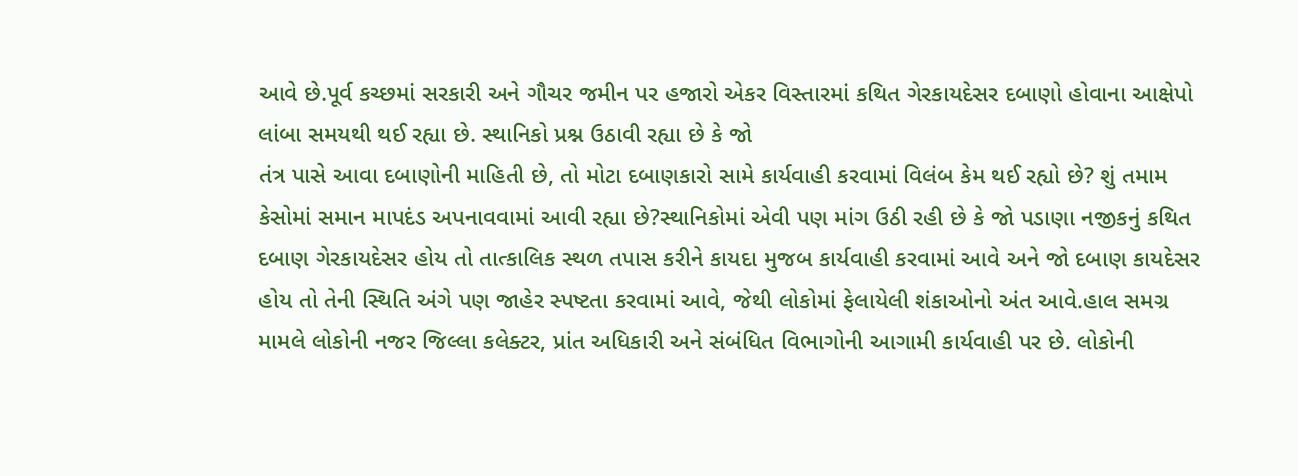આવે છે.પૂર્વ કચ્છમાં સરકારી અને ગૌચર જમીન પર હજારો એકર વિસ્તારમાં કથિત ગેરકાયદેસર દબાણો હોવાના આક્ષેપો લાંબા સમયથી થઈ રહ્યા છે. સ્થાનિકો પ્રશ્ન ઉઠાવી રહ્યા છે કે જો
તંત્ર પાસે આવા દબાણોની માહિતી છે, તો મોટા દબાણકારો સામે કાર્યવાહી કરવામાં વિલંબ કેમ થઈ રહ્યો છે? શું તમામ કેસોમાં સમાન માપદંડ અપનાવવામાં આવી રહ્યા છે?સ્થાનિકોમાં એવી પણ માંગ ઉઠી રહી છે કે જો પડાણા નજીકનું કથિત દબાણ ગેરકાયદેસર હોય તો તાત્કાલિક સ્થળ તપાસ કરીને કાયદા મુજબ કાર્યવાહી કરવામાં આવે અને જો દબાણ કાયદેસર હોય તો તેની સ્થિતિ અંગે પણ જાહેર સ્પષ્ટતા કરવામાં આવે, જેથી લોકોમાં ફેલાયેલી શંકાઓનો અંત આવે.હાલ સમગ્ર મામલે લોકોની નજર જિલ્લા કલેક્ટર, પ્રાંત અધિકારી અને સંબંધિત વિભાગોની આગામી કાર્યવાહી પર છે. લોકોની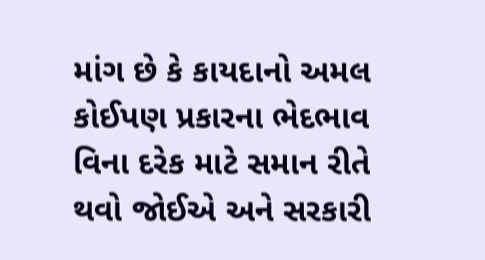માંગ છે કે કાયદાનો અમલ કોઈપણ પ્રકારના ભેદભાવ વિના દરેક માટે સમાન રીતે થવો જોઈએ અને સરકારી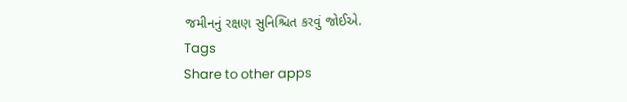જમીનનું રક્ષણ સુનિશ્ચિત કરવું જોઈએ.
Tags
Share to other apps